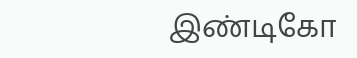இண்டிகோ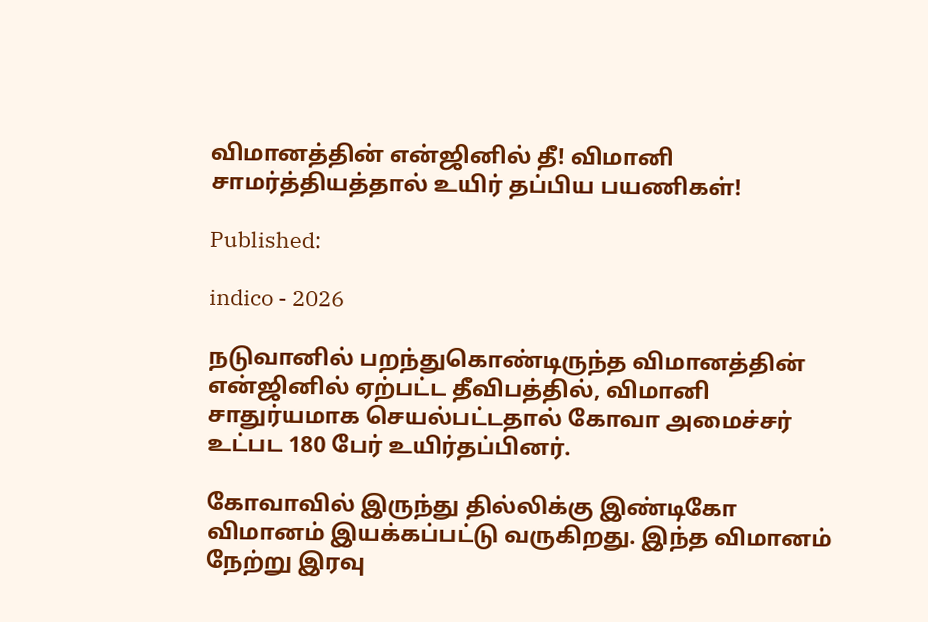விமானத்தின் என்ஜினில் தீ! விமானி சாமர்த்தியத்தால் உயிர் தப்பிய பயணிகள்!

Published:

indico - 2026

நடுவானில் பறந்துகொண்டிருந்த விமானத்தின் என்ஜினில் ஏற்பட்ட தீவிபத்தில், விமானி சாதுர்யமாக செயல்பட்டதால் கோவா அமைச்சர் உட்பட 180 பேர் உயிர்தப்பினர்.

கோவாவில் இருந்து தில்லிக்கு இண்டிகோ விமானம் இயக்கப்பட்டு வருகிறது. இந்த விமானம் நேற்று இரவு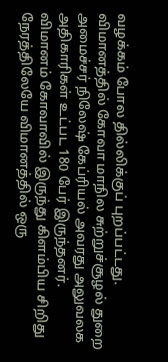வழக்கம் போல தில்லிக்குப் புறப்பட்டது. விமானத்தில் கோவா மாநில சுற்றுச்சூழல் துறை அமைச்சர் நிலேஷ் கேப்ரியல் அவரது அலுவலக அதிகாரிகள் உட்பட 180 பேர் இருந்தனர். விமானம் கோவாவில் இருந்து கிளம்பிய சிறிது நேரத்திலேயே விமானத்தில் ஒரு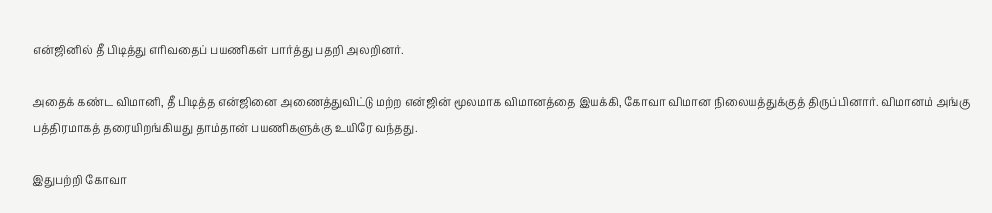என்ஜினில் தீ பிடித்து எரிவதைப் பயணிகள் பார்த்து பதறி அலறினர்.

அதைக் கண்ட விமானி, தீ பிடித்த என்ஜினை அணைத்துவிட்டு மற்ற என்ஜின் மூலமாக விமானத்தை இயக்கி, கோவா விமான நிலையத்துக்குத் திருப்பினார். விமானம் அங்கு பத்திரமாகத் தரையிறங்கியது தாம்தான் பயணிகளுக்கு உயிரே வந்தது.

இதுபற்றி கோவா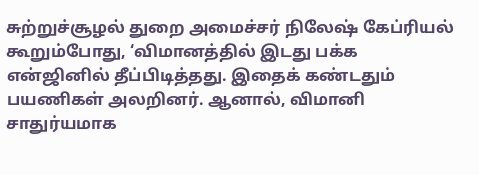சுற்றுச்சூழல் துறை அமைச்சர் நிலேஷ் கேப்ரியல் கூறும்போது, ‘விமானத்தில் இடது பக்க என்ஜினில் தீப்பிடித்தது. இதைக் கண்டதும் பயணிகள் அலறினர். ஆனால், விமானி சாதுர்யமாக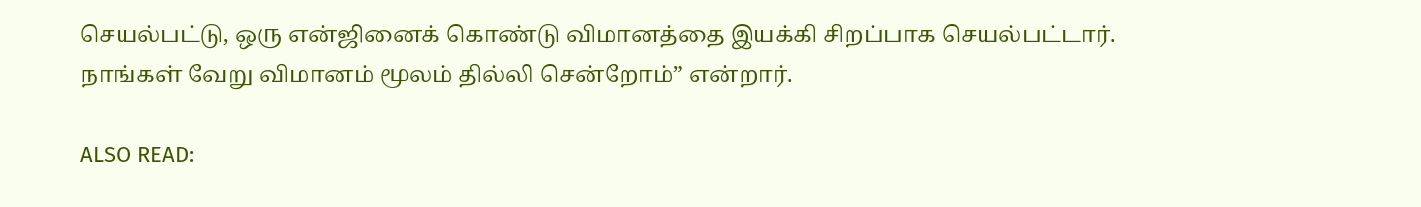செயல்பட்டு, ஒரு என்ஜினைக் கொண்டு விமானத்தை இயக்கி சிறப்பாக செயல்பட்டார். நாங்கள் வேறு விமானம் மூலம் தில்லி சென்றோம்” என்றார்.

ALSO READ: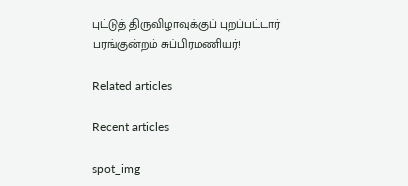புட்டுத் திருவிழாவுக்குப் புறப்பட்டார் பரங்குன்றம் சுப்பிரமணியர்!

Related articles

Recent articles

spot_img